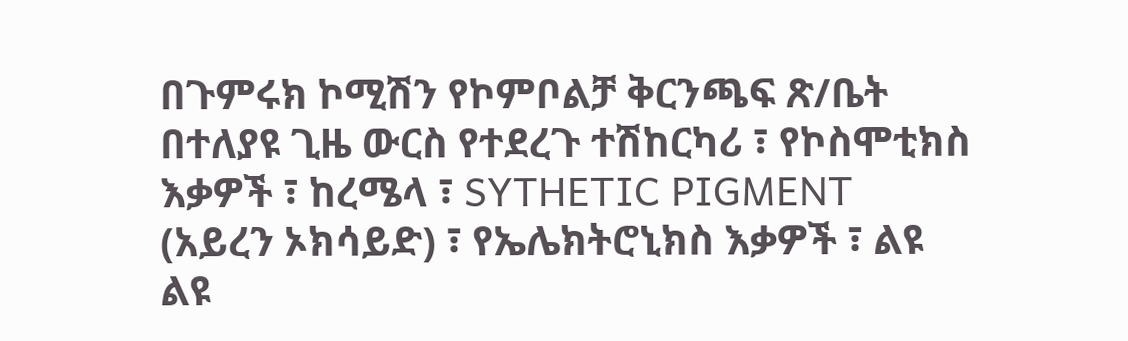በጉምሩክ ኮሚሽን የኮምቦልቻ ቅርንጫፍ ጽ/ቤት በተለያዩ ጊዜ ውርስ የተደረጉ ተሽከርካሪ ፣ የኮስሞቲክስ እቃዎች ፣ ከረሜላ ፣ SYTHETIC PIGMENT (አይረን ኦክሳይድ) ፣ የኤሌክትሮኒክስ እቃዎች ፣ ልዩ ልዩ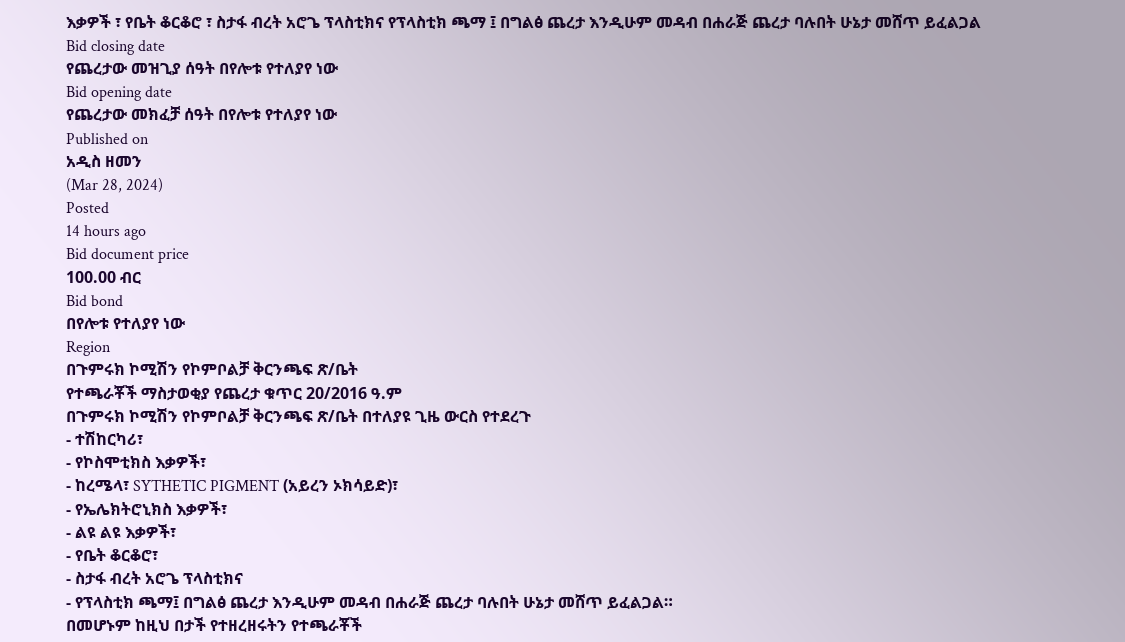እቃዎች ፣ የቤት ቆርቆሮ ፣ ስታፋ ብረት አሮጌ ፕላስቲክና የፕላስቲክ ጫማ ፤ በግልፅ ጨረታ እንዲሁም መዳብ በሐራጅ ጨረታ ባሉበት ሁኔታ መሸጥ ይፈልጋል
Bid closing date
የጨረታው መዝጊያ ሰዓት በየሎቱ የተለያየ ነው
Bid opening date
የጨረታው መክፈቻ ሰዓት በየሎቱ የተለያየ ነው
Published on
አዲስ ዘመን
(Mar 28, 2024)
Posted
14 hours ago
Bid document price
100.00 ብር
Bid bond
በየሎቱ የተለያየ ነው
Region
በጉምሩክ ኮሚሽን የኮምቦልቻ ቅርንጫፍ ጽ/ቤት
የተጫራቾች ማስታወቂያ የጨረታ ቁጥር 20/2016 ዓ.ም
በጉምሩክ ኮሚሽን የኮምቦልቻ ቅርንጫፍ ጽ/ቤት በተለያዩ ጊዜ ውርስ የተደረጉ
- ተሽከርካሪ፣
- የኮስሞቲክስ እቃዎች፣
- ከረሜላ፣ SYTHETIC PIGMENT (አይረን ኦክሳይድ)፣
- የኤሌክትሮኒክስ እቃዎች፣
- ልዩ ልዩ እቃዎች፣
- የቤት ቆርቆሮ፣
- ስታፋ ብረት አሮጌ ፕላስቲክና
- የፕላስቲክ ጫማ፤ በግልፅ ጨረታ እንዲሁም መዳብ በሐራጅ ጨረታ ባሉበት ሁኔታ መሸጥ ይፈልጋል።
በመሆኑም ከዚህ በታች የተዘረዘሩትን የተጫራቾች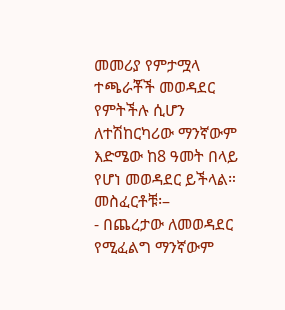መመሪያ የምታሟላ ተጫራቾች መወዳደር የምትችሉ ሲሆን ለተሽከርካሪው ማንኛውም እድሜው ከ8 ዓመት በላይ የሆነ መወዳደር ይችላል።
መስፈርቶቹ፡–
- በጨረታው ለመወዳደር የሚፈልግ ማንኛውም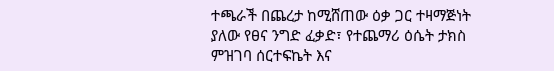ተጫራች በጨረታ ከሚሸጠው ዕቃ ጋር ተዛማጅነት ያለው የፀና ንግድ ፈቃድ፣ የተጨማሪ ዕሴት ታክስ ምዝገባ ሰርተፍኬት እና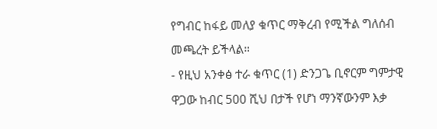የግብር ከፋይ መለያ ቁጥር ማቅረብ የሚችል ግለሰብ መጫረት ይችላል።
- የዚህ አንቀፅ ተራ ቁጥር (1) ድንጋጌ ቢኖርም ግምታዊ ዋጋው ከብር 500 ሺህ በታች የሆነ ማንኛውንም እቃ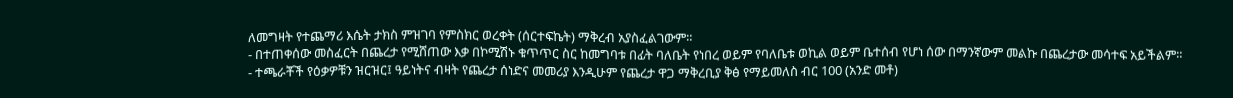ለመግዛት የተጨማሪ እሴት ታክስ ምዝገባ የምስክር ወረቀት (ሰርተፍኬት) ማቅረብ አያስፈልገውም።
- በተጠቀሰው መስፈርት በጨረታ የሚሸጠው እቃ በኮሚሽኑ ቁጥጥር ስር ከመግባቱ በፊት ባለቤት የነበረ ወይም የባለቤቱ ወኪል ወይም ቤተሰብ የሆነ ሰው በማንኛውም መልኩ በጨረታው መሳተፍ አይችልም።
- ተጫራቾች የዕቃዎቹን ዝርዝር፤ ዓይነትና ብዛት የጨረታ ሰነድና መመሪያ እንዲሁም የጨረታ ዋጋ ማቅረቢያ ቅፅ የማይመለስ ብር 100 (አንድ መቶ)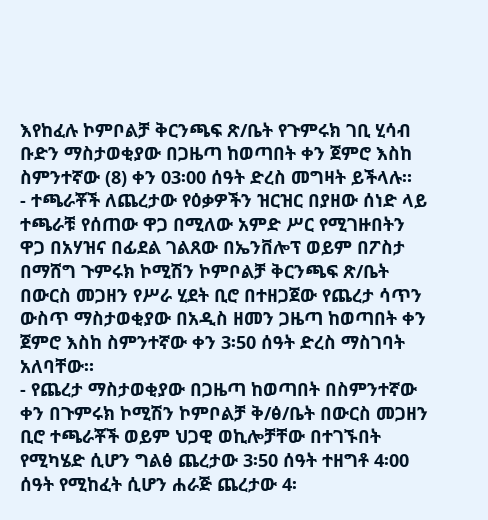እየከፈሉ ኮምቦልቻ ቅርንጫፍ ጽ/ቤት የጉምሩክ ገቢ ሂሳብ ቡድን ማስታወቂያው በጋዜጣ ከወጣበት ቀን ጀምሮ እስከ ስምንተኛው (8) ቀን 03፡00 ሰዓት ድረስ መግዛት ይችላሉ።
- ተጫራቾች ለጨረታው የዕቃዎችን ዝርዝር በያዘው ሰነድ ላይ ተጫራቹ የሰጠው ዋጋ በሚለው አምድ ሥር የሚገዙበትን ዋጋ በአሃዝና በፊደል ገልጸው በኤንቨሎፕ ወይም በፖስታ በማሸግ ጉምሩክ ኮሚሽን ኮምቦልቻ ቅርንጫፍ ጽ/ቤት በውርስ መጋዘን የሥራ ሂደት ቢሮ በተዘጋጀው የጨረታ ሳጥን ውስጥ ማስታወቂያው በአዲስ ዘመን ጋዜጣ ከወጣበት ቀን ጀምሮ እስከ ስምንተኛው ቀን 3፡50 ሰዓት ድረስ ማስገባት አለባቸው።
- የጨረታ ማስታወቂያው በጋዜጣ ከወጣበት በስምንተኛው ቀን በጉምሩክ ኮሚሽን ኮምቦልቻ ቅ/ፅ/ቤት በውርስ መጋዘን ቢሮ ተጫራቾች ወይም ህጋዊ ወኪሎቻቸው በተገኙበት የሚካሄድ ሲሆን ግልፅ ጨረታው 3፡50 ሰዓት ተዘግቶ 4፡00 ሰዓት የሚከፈት ሲሆን ሐራጅ ጨረታው 4፡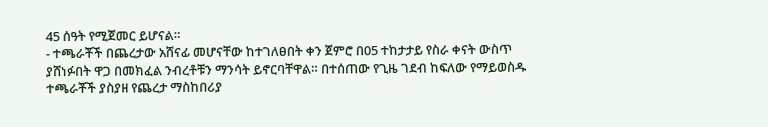45 ሰዓት የሚጀመር ይሆናል።
- ተጫራቾች በጨረታው አሸናፊ መሆናቸው ከተገለፀበት ቀን ጀምሮ በ05 ተከታታይ የስራ ቀናት ውስጥ ያሸነፉበት ዋጋ በመክፈል ንብረቶቹን ማንሳት ይኖርባቸዋል። በተሰጠው የጊዜ ገደብ ከፍለው የማይወስዱ ተጫራቾች ያስያዘ የጨረታ ማስከበሪያ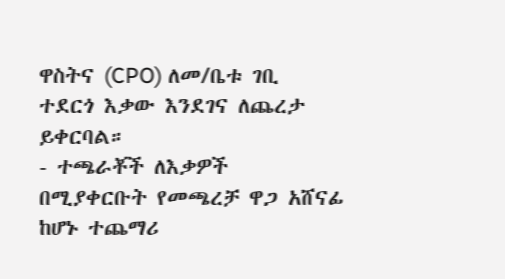ዋስትና (CPO) ለመ/ቤቱ ገቢ ተደርጎ እቃው እንደገና ለጨረታ ይቀርባል።
- ተጫራቾች ለእቃዎች በሚያቀርቡት የመጫረቻ ዋጋ አሸናፊ ከሆኑ ተጨማሪ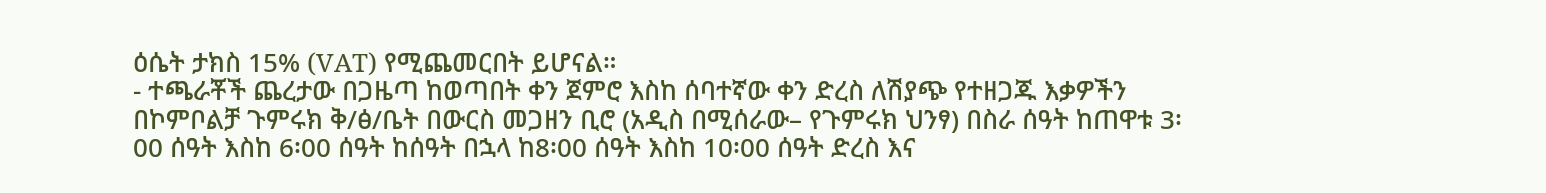ዕሴት ታክስ 15% (VAT) የሚጨመርበት ይሆናል።
- ተጫራቾች ጨረታው በጋዜጣ ከወጣበት ቀን ጀምሮ እስከ ሰባተኛው ቀን ድረስ ለሽያጭ የተዘጋጁ እቃዎችን በኮምቦልቻ ጉምሩክ ቅ/ፅ/ቤት በውርስ መጋዘን ቢሮ (አዲስ በሚሰራው– የጉምሩክ ህንፃ) በስራ ሰዓት ከጠዋቱ 3፡00 ሰዓት እስከ 6፡00 ሰዓት ከሰዓት በኋላ ከ8፡00 ሰዓት እስከ 10፡00 ሰዓት ድረስ እና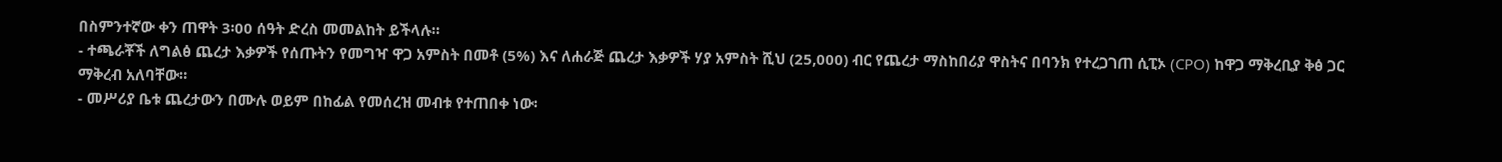በስምንተኛው ቀን ጠዋት 3፡00 ሰዓት ድረስ መመልከት ይችላሉ።
- ተጫራቾች ለግልፅ ጨረታ እቃዎች የሰጡትን የመግዣ ዋጋ አምስት በመቶ (5%) እና ለሐራጅ ጨረታ እቃዎች ሃያ አምስት ሺህ (25,000) ብር የጨረታ ማስከበሪያ ዋስትና በባንክ የተረጋገጠ ሲፒኦ (CPO) ከዋጋ ማቅረቢያ ቅፅ ጋር ማቅረብ አለባቸው።
- መሥሪያ ቤቱ ጨረታውን በሙሉ ወይም በከፊል የመሰረዝ መብቱ የተጠበቀ ነው፡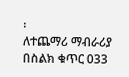፡
ለተጨማሪ ማብራሪያ በስልክ ቁጥር 033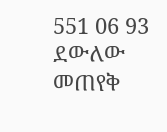551 06 93 ደውለው መጠየቅ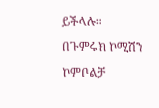ይችላሉ።
በጉምሩክ ኮሚሽን ኮምቦልቻ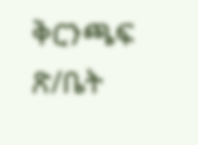ቅርንጫፍ ጽ/ቤት